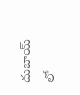దుబాయ్ లో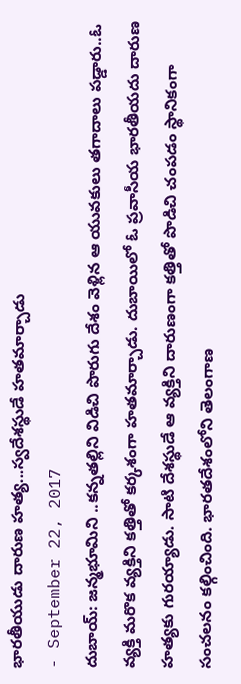భారతీయుడు దారుణ హత్య...స్వదేశస్థుడే హతమార్చాడు
- September 22, 2017
దుబాయ్: జన్మభూమిని ..కన్నతల్లిని విడిచి పొరుగు దేశం వెళ్లిన ఆ యువకులు తగాదాలు పడ్డారు..ఓ వ్యక్తి మరొక వ్యక్తిని కత్తితో కర్కశంగా హతమార్చాడు. దుబాయిలో ఓ ప్రవాసీయ భారతీయదు దారుణ హత్యకు గురయ్యాడు. సాటి దేశస్థుడే ఆ వ్యక్తిని దారుణంగా కత్తితో పొడిచి చంపడం స్థానికంగా సంచలనం కల్గించింది. భారతదేశంలోని తెలంగాణ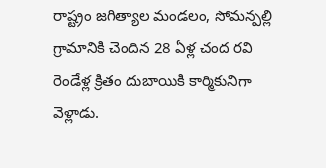రాష్ట్రం జగిత్యాల మండలం, సోమన్పల్లి గ్రామానికి చెందిన 28 ఏళ్ల చంద రవి రెండేళ్ల క్రితం దుబాయికి కార్మికునిగా వెళ్లాడు.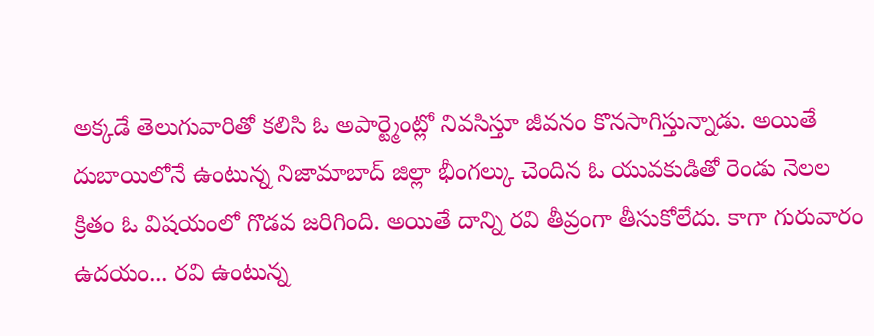అక్కడే తెలుగువారితో కలిసి ఓ అపార్ట్మెంట్లో నివసిస్తూ జీవనం కొనసాగిస్తున్నాడు. అయితే దుబాయిలోనే ఉంటున్న నిజామాబాద్ జిల్లా భీంగల్కు చెందిన ఓ యువకుడితో రెండు నెలల క్రితం ఓ విషయంలో గొడవ జరిగింది. అయితే దాన్ని రవి తీవ్రంగా తీసుకోలేదు. కాగా గురువారం ఉదయం... రవి ఉంటున్న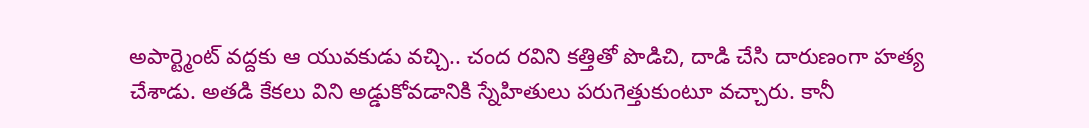అపార్ట్మెంట్ వద్దకు ఆ యువకుడు వచ్చి.. చంద రవిని కత్తితో పొడిచి, దాడి చేసి దారుణంగా హత్య చేశాడు. అతడి కేకలు విని అడ్డుకోవడానికి స్నేహితులు పరుగెత్తుకుంటూ వచ్చారు. కానీ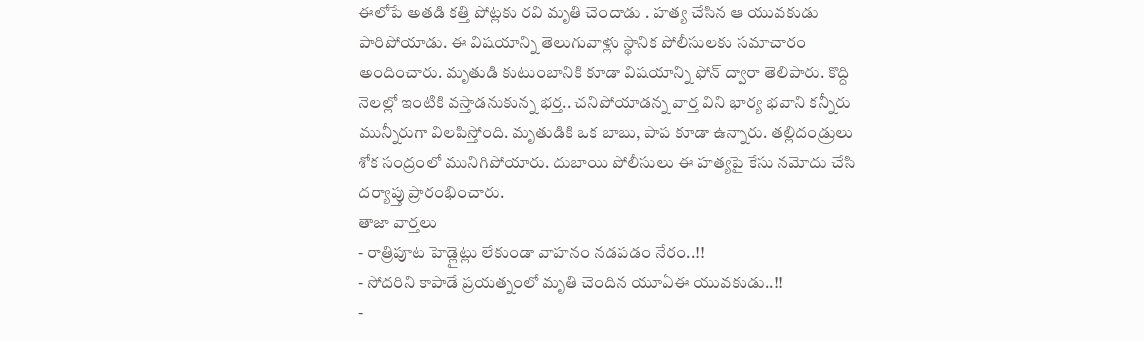ఈలోపే అతడి కత్తి పోట్లకు రవి మృతి చెందాడు . హత్య చేసిన ఆ యువకుడు పారిపోయాడు. ఈ విషయాన్ని తెలుగువాళ్లు స్థానిక పోలీసులకు సమాచారం అందించారు. మృతుడి కుటుంబానికి కూడా విషయాన్ని ఫోన్ ద్వారా తెలిపారు. కొద్ది నెలల్లో ఇంటికి వస్తాడనుకున్న భర్త.. చనిపోయాడన్న వార్త విని భార్య భవాని కన్నీరు మున్నీరుగా విలపిస్తోంది. మృతుడికి ఒక బాబు, పాప కూడా ఉన్నారు. తల్లిదండ్రులు శోక సంద్రంలో మునిగిపోయారు. దుబాయి పోలీసులు ఈ హత్యపై కేసు నమోదు చేసి దర్యాప్తు ప్రారంభించారు.
తాజా వార్తలు
- రాత్రిపూట హెడ్లైట్లు లేకుండా వాహనం నడపడం నేరం..!!
- సోదరిని కాపాడే ప్రయత్నంలో మృతి చెందిన యూఏఈ యువకుడు..!!
-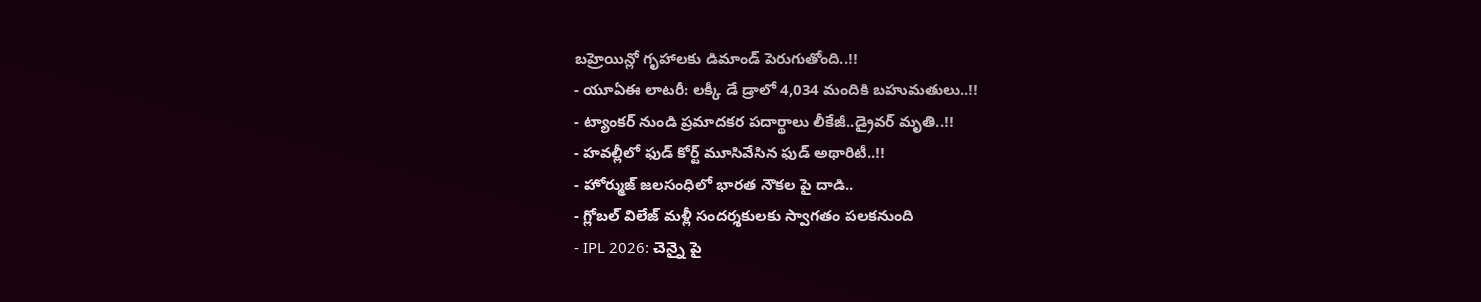బహ్రెయిన్లో గృహాలకు డిమాండ్ పెరుగుతోంది..!!
- యూఏఈ లాటరీ: లక్కీ డే డ్రాలో 4,034 మందికి బహుమతులు..!!
- ట్యాంకర్ నుండి ప్రమాదకర పదార్థాలు లీకేజీ..డ్రైవర్ మృతి..!!
- హవల్లీలో ఫుడ్ కోర్ట్ మూసివేసిన ఫుడ్ అథారిటీ..!!
- హోర్ముజ్ జలసంధిలో భారత నౌకల పై దాడి..
- గ్లోబల్ విలేజ్ మళ్లీ సందర్శకులకు స్వాగతం పలకనుంది
- IPL 2026: చెన్నై పై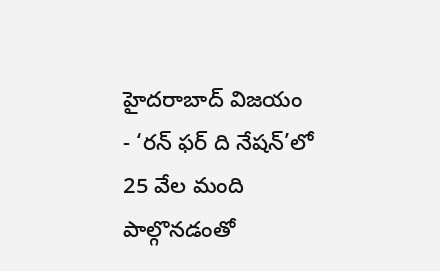హైదరాబాద్ విజయం
- ‘రన్ ఫర్ ది నేషన్’లో 25 వేల మంది పాల్గొనడంతో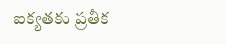ఐక్యతకు ప్రతీక